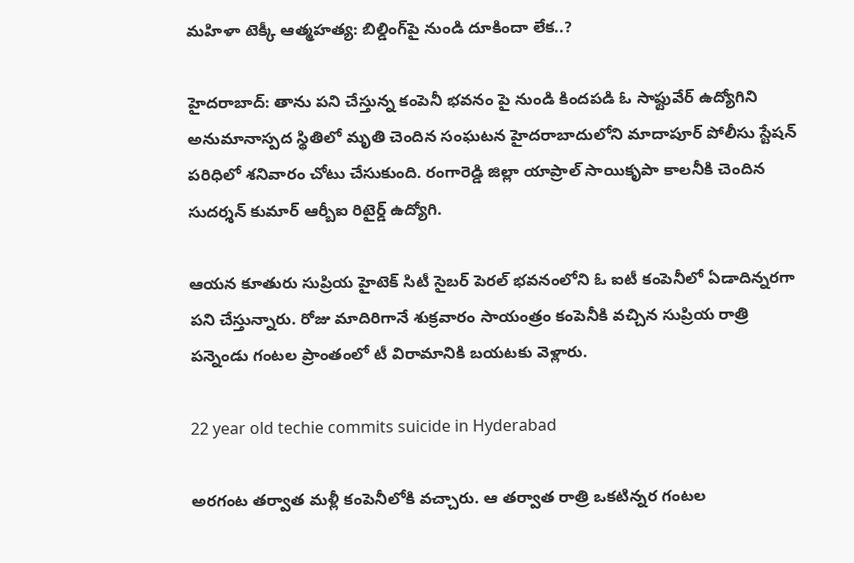మహిళా టెక్కీ ఆత్మహత్య: బిల్డింగ్‌పై నుండి దూకిందా లేక..?

హైదరాబాద్: తాను పని చేస్తున్న కంపెనీ భవనం పై నుండి కిందపడి ఓ సాఫ్టువేర్ ఉద్యోగిని అనుమానాస్పద స్థితిలో మృతి చెందిన సంఘటన హైదరాబాదులోని మాదాపూర్ పోలీసు స్టేషన్ పరిధిలో శనివారం చోటు చేసుకుంది. రంగారెడ్డి జిల్లా యాప్రాల్ సాయికృపా కాలనీకి చెందిన సుదర్శన్ కుమార్ ఆర్బీఐ రిటైర్డ్ ఉద్యోగి.

ఆయన కూతురు సుప్రియ హైటెక్ సిటీ సైబర్ పెరల్ భవనంలోని ఓ ఐటీ కంపెనీలో ఏడాదిన్నరగా పని చేస్తున్నారు. రోజు మాదిరిగానే శుక్రవారం సాయంత్రం కంపెనీకి వచ్చిన సుప్రియ రాత్రి పన్నెండు గంటల ప్రాంతంలో టీ విరామానికి బయటకు వెళ్లారు.

22 year old techie commits suicide in Hyderabad

అరగంట తర్వాత మళ్లీ కంపెనీలోకి వచ్చారు. ఆ తర్వాత రాత్రి ఒకటిన్నర గంటల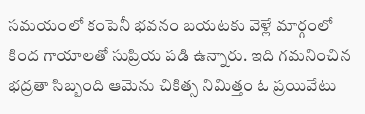సమయంలో కంపెనీ భవనం బయటకు వెళ్లే మార్గంలో కింద గాయాలతో సుప్రియ పడి ఉన్నారు. ఇది గమనించిన భద్రతా సిబ్బంది ఆమెను చికిత్స నిమిత్తం ఓ ప్రయివేటు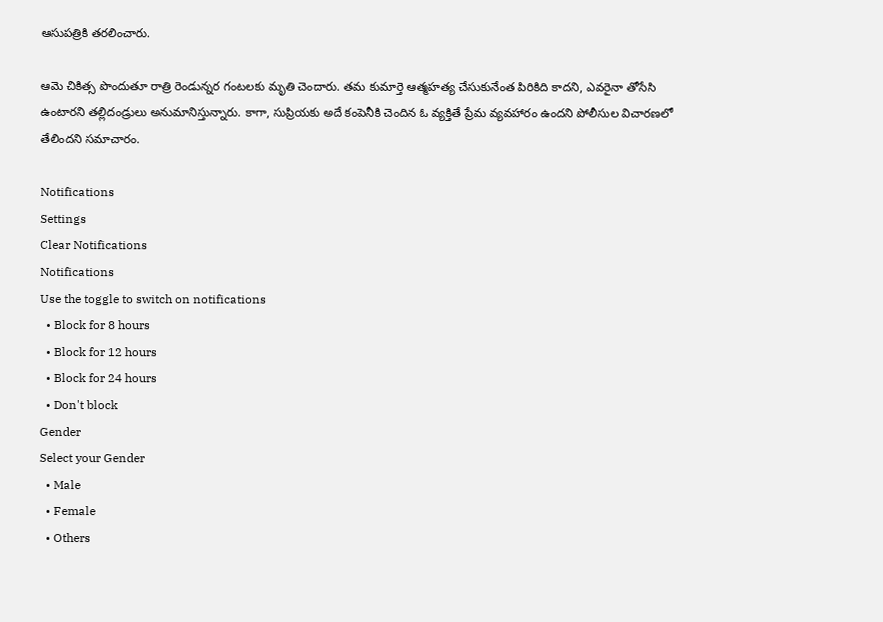ఆసుపత్రికి తరలించారు.

ఆమె చికిత్స పొందుతూ రాత్రి రెండున్నర గంటలకు మృతి చెందారు. తమ కుమార్తె ఆత్మహత్య చేసుకునేంత పిరికిది కాదని, ఎవరైనా తోసేసి ఉంటారని తల్లిదండ్రులు అనుమానిస్తున్నారు. కాగా, సుప్రియకు అదే కంపెనీకి చెందిన ఓ వ్యక్తితే ప్రేమ వ్యవహారం ఉందని పోలీసుల విచారణలో తేలిందని సమాచారం.

Notifications
Settings
Clear Notifications
Notifications
Use the toggle to switch on notifications
  • Block for 8 hours
  • Block for 12 hours
  • Block for 24 hours
  • Don't block
Gender
Select your Gender
  • Male
  • Female
  • Others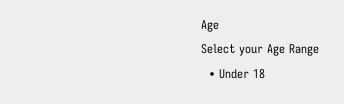Age
Select your Age Range
  • Under 18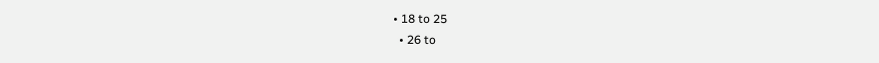• 18 to 25
  • 26 to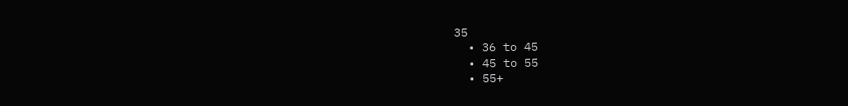35
  • 36 to 45
  • 45 to 55
  • 55+